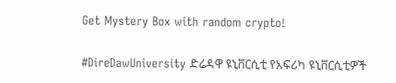Get Mystery Box with random crypto!

#DireDawUniversity ድሬዳዋ ዩኒቨርሲቲ የአፍሪካ ዩኒቨርሲቲዎች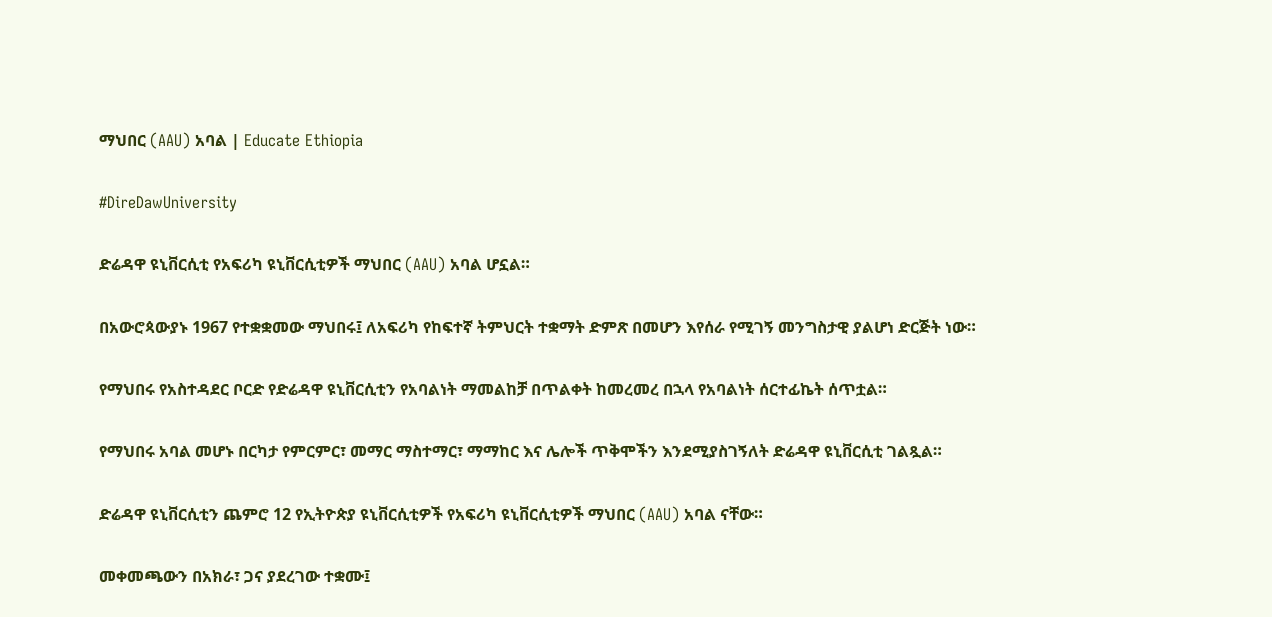ማህበር (AAU) አባል | Educate Ethiopia

#DireDawUniversity

ድሬዳዋ ዩኒቨርሲቲ የአፍሪካ ዩኒቨርሲቲዎች ማህበር (AAU) አባል ሆኗል።

በአውሮጳውያኑ 1967 የተቋቋመው ማህበሩ፤ ለአፍሪካ የከፍተኛ ትምህርት ተቋማት ድምጽ በመሆን እየሰራ የሚገኝ መንግስታዊ ያልሆነ ድርጅት ነው።

የማህበሩ የአስተዳደር ቦርድ የድሬዳዋ ዩኒቨርሲቲን የአባልነት ማመልከቻ በጥልቀት ከመረመረ በኋላ የአባልነት ሰርተፊኬት ሰጥቷል።

የማህበሩ አባል መሆኑ በርካታ የምርምር፣ መማር ማስተማር፣ ማማከር እና ሌሎች ጥቅሞችን እንደሚያስገኝለት ድሬዳዋ ዩኒቨርሲቲ ገልጿል።

ድሬዳዋ ዩኒቨርሲቲን ጨምሮ 12 የኢትዮጵያ ዩኒቨርሲቲዎች የአፍሪካ ዩኒቨርሲቲዎች ማህበር (AAU) አባል ናቸው።

መቀመጫውን በአክራ፣ ጋና ያደረገው ተቋሙ፤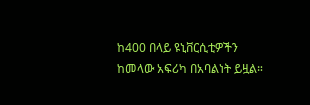ከ400 በላይ ዩኒቨርሲቲዎችን ከመላው አፍሪካ በአባልነት ይዟል።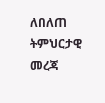ለበለጠ ትምህርታዊ መረጃ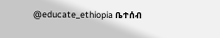@educate_ethiopia ቤተሰብ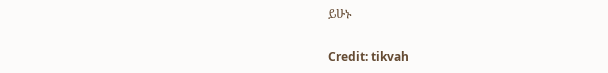ይሁኑ

Credit: tikvah